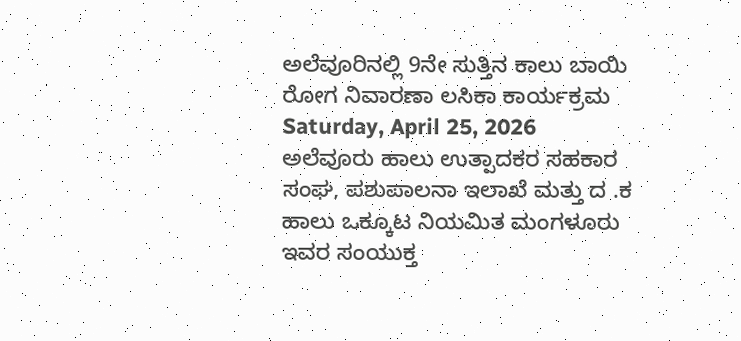ಅಲೆವೂರಿನಲ್ಲಿ 9ನೇ ಸುತ್ತಿನ ಕಾಲು ಬಾಯಿ ರೋಗ ನಿವಾರಣಾ ಲಸಿಕಾ ಕಾರ್ಯಕ್ರಮ
Saturday, April 25, 2026
ಅಲೆವೂರು ಹಾಲು ಉತ್ಪಾದಕರ ಸಹಕಾರ ಸಂಘ, ಪಶುಪಾಲನಾ ಇಲಾಖೆ ಮತ್ತು ದ .ಕ ಹಾಲು ಒಕ್ಕೂಟ ನಿಯಮಿತ ಮಂಗಳೂರು ಇವರ ಸಂಯುಕ್ತ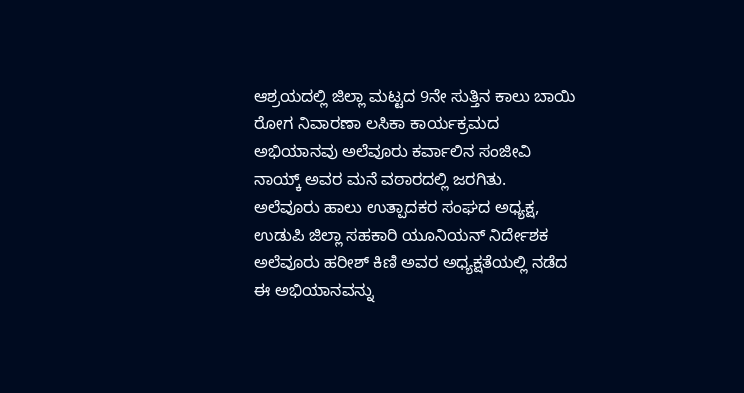ಆಶ್ರಯದಲ್ಲಿ ಜಿಲ್ಲಾ ಮಟ್ಟದ 9ನೇ ಸುತ್ತಿನ ಕಾಲು ಬಾಯಿ ರೋಗ ನಿವಾರಣಾ ಲಸಿಕಾ ಕಾರ್ಯಕ್ರಮದ ಅಭಿಯಾನವು ಅಲೆವೂರು ಕರ್ವಾಲಿನ ಸಂಜೀವಿ ನಾಯ್ಕ್ ಅವರ ಮನೆ ವಠಾರದಲ್ಲಿ ಜರಗಿತು.
ಅಲೆವೂರು ಹಾಲು ಉತ್ಪಾದಕರ ಸಂಘದ ಅಧ್ಯಕ್ಷ, ಉಡುಪಿ ಜಿಲ್ಲಾ ಸಹಕಾರಿ ಯೂನಿಯನ್ ನಿರ್ದೇಶಕ ಅಲೆವೂರು ಹರೀಶ್ ಕಿಣಿ ಅವರ ಅಧ್ಯಕ್ಷತೆಯಲ್ಲಿ ನಡೆದ ಈ ಅಭಿಯಾನವನ್ನು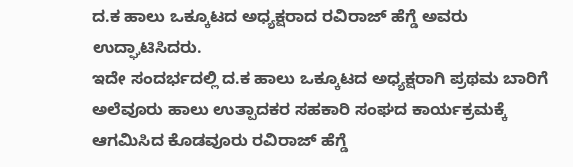ದ.ಕ ಹಾಲು ಒಕ್ಕೂಟದ ಅಧ್ಯಕ್ಷರಾದ ರವಿರಾಜ್ ಹೆಗ್ಡೆ ಅವರು ಉದ್ಘಾಟಿಸಿದರು.
ಇದೇ ಸಂದರ್ಭದಲ್ಲಿ ದ.ಕ ಹಾಲು ಒಕ್ಕೂಟದ ಅಧ್ಯಕ್ಷರಾಗಿ ಪ್ರಥಮ ಬಾರಿಗೆ ಅಲೆವೂರು ಹಾಲು ಉತ್ಪಾದಕರ ಸಹಕಾರಿ ಸಂಘದ ಕಾರ್ಯಕ್ರಮಕ್ಕೆ ಆಗಮಿಸಿದ ಕೊಡವೂರು ರವಿರಾಜ್ ಹೆಗ್ಡೆ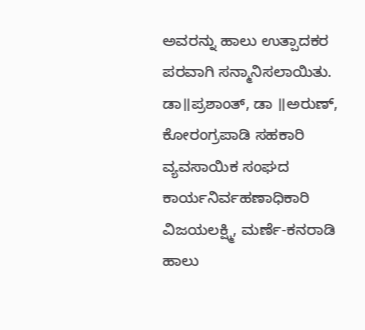ಅವರನ್ನು ಹಾಲು ಉತ್ಪಾದಕರ ಪರವಾಗಿ ಸನ್ಮಾನಿಸಲಾಯಿತು.
ಡಾ॥ಪ್ರಶಾಂತ್, ಡಾ ॥ಅರುಣ್, ಕೋರಂಗ್ರಪಾಡಿ ಸಹಕಾರಿ ವ್ಯವಸಾಯಿಕ ಸಂಘದ ಕಾರ್ಯನಿರ್ವಹಣಾಧಿಕಾರಿ ವಿಜಯಲಕ್ಷ್ಮಿ, ಮರ್ಣೆ-ಕನರಾಡಿ ಹಾಲು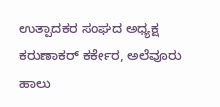ಉತ್ಪಾದಕರ ಸಂಘದ ಅಧ್ಯಕ್ಷ ಕರುಣಾಕರ್ ಕರ್ಕೇರ, ಅಲೆವೂರು ಹಾಲು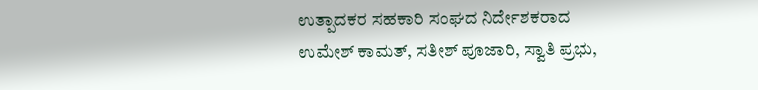ಉತ್ಪಾದಕರ ಸಹಕಾರಿ ಸಂಘದ ನಿರ್ದೇಶಕರಾದ ಉಮೇಶ್ ಕಾಮತ್, ಸತೀಶ್ ಪೂಜಾರಿ, ಸ್ವಾತಿ ಪ್ರಭು,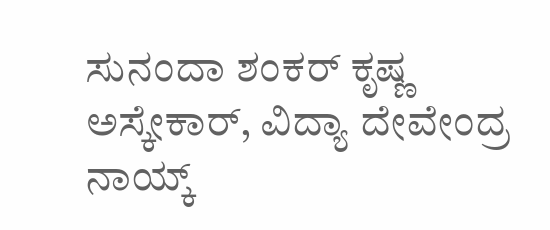ಸುನಂದಾ ಶಂಕರ್ ಕೃಷ್ಣ ಅಸ್ಕೇಕಾರ್, ವಿದ್ಯಾ ದೇವೇಂದ್ರ ನಾಯ್ಕ್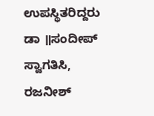ಉಪಸ್ಥಿತರಿದ್ದರು
ಡಾ ॥ಸಂದೀಪ್ ಸ್ವಾಗತಿಸಿ, ರಜನೀಶ್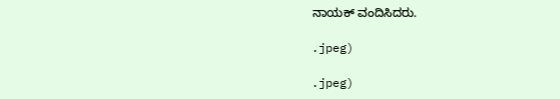ನಾಯಕ್ ವಂದಿಸಿದರು.

.jpeg)

.jpeg)